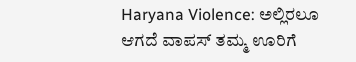Haryana Violence: ಅಲ್ಲಿರಲೂ ಆಗದೆ ವಾಪಸ್ ತಮ್ಮ ಊರಿಗೆ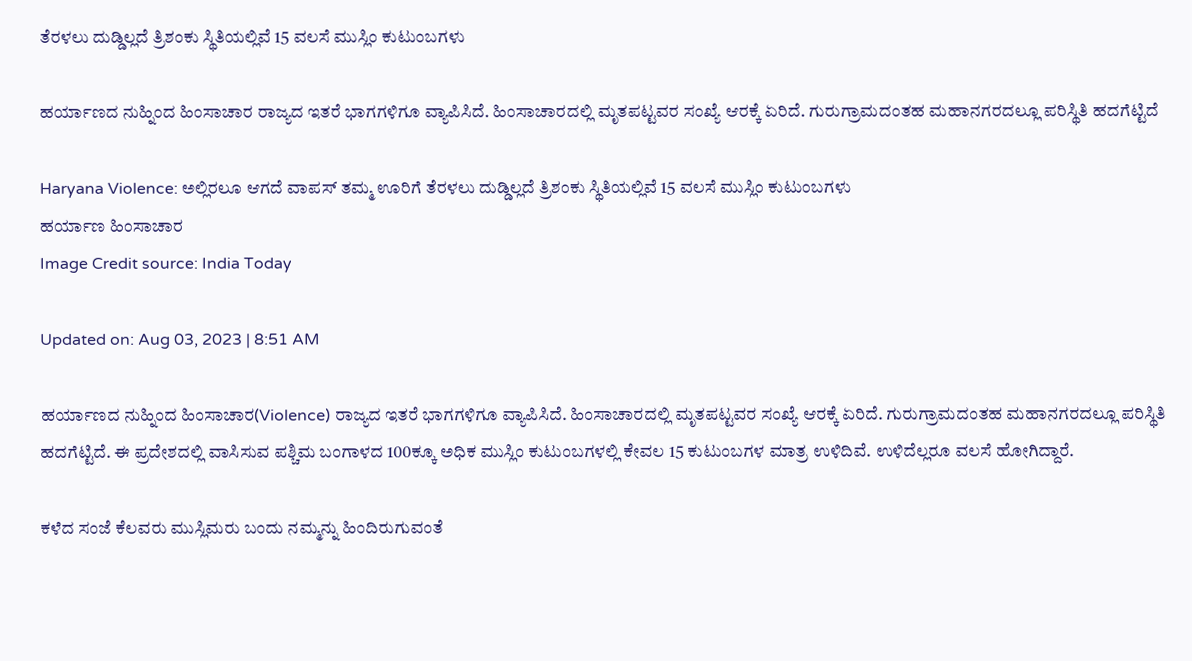ತೆರಳಲು ದುಡ್ಡಿಲ್ಲದೆ ತ್ರಿಶಂಕು ಸ್ಥಿತಿಯಲ್ಲಿವೆ 15 ವಲಸೆ ಮುಸ್ಲಿಂ ಕುಟುಂಬಗಳು

ಹರ್ಯಾಣದ ನುಹ್ನಿಂದ ಹಿಂಸಾಚಾರ ರಾಜ್ಯದ ಇತರೆ ಭಾಗಗಳಿಗೂ ವ್ಯಾಪಿಸಿದೆ. ಹಿಂಸಾಚಾರದಲ್ಲಿ ಮೃತಪಟ್ಟವರ ಸಂಖ್ಯೆ ಆರಕ್ಕೆ ಏರಿದೆ. ಗುರುಗ್ರಾಮದಂತಹ ಮಹಾನಗರದಲ್ಲೂ ಪರಿಸ್ಥಿತಿ ಹದಗೆಟ್ಟಿದೆ

Haryana Violence: ಅಲ್ಲಿರಲೂ ಆಗದೆ ವಾಪಸ್ ತಮ್ಮ ಊರಿಗೆ ತೆರಳಲು ದುಡ್ಡಿಲ್ಲದೆ ತ್ರಿಶಂಕು ಸ್ಥಿತಿಯಲ್ಲಿವೆ 15 ವಲಸೆ ಮುಸ್ಲಿಂ ಕುಟುಂಬಗಳು
ಹರ್ಯಾಣ ಹಿಂಸಾಚಾರ
Image Credit source: India Today

Updated on: Aug 03, 2023 | 8:51 AM

ಹರ್ಯಾಣದ ನುಹ್ನಿಂದ ಹಿಂಸಾಚಾರ(Violence) ರಾಜ್ಯದ ಇತರೆ ಭಾಗಗಳಿಗೂ ವ್ಯಾಪಿಸಿದೆ. ಹಿಂಸಾಚಾರದಲ್ಲಿ ಮೃತಪಟ್ಟವರ ಸಂಖ್ಯೆ ಆರಕ್ಕೆ ಏರಿದೆ. ಗುರುಗ್ರಾಮದಂತಹ ಮಹಾನಗರದಲ್ಲೂ ಪರಿಸ್ಥಿತಿ ಹದಗೆಟ್ಟಿದೆ. ಈ ಪ್ರದೇಶದಲ್ಲಿ ವಾಸಿಸುವ ಪಶ್ಚಿಮ ಬಂಗಾಳದ 100ಕ್ಕೂ ಅಧಿಕ ಮುಸ್ಲಿಂ ಕುಟುಂಬಗಳಲ್ಲಿ ಕೇವಲ 15 ಕುಟುಂಬಗಳ ಮಾತ್ರ ಉಳಿದಿವೆ. ಉಳಿದೆಲ್ಲರೂ ವಲಸೆ ಹೋಗಿದ್ದಾರೆ.

ಕಳೆದ ಸಂಜೆ ಕೆಲವರು ಮುಸ್ಲಿಮರು ಬಂದು ನಮ್ಮನ್ನು ಹಿಂದಿರುಗುವಂತೆ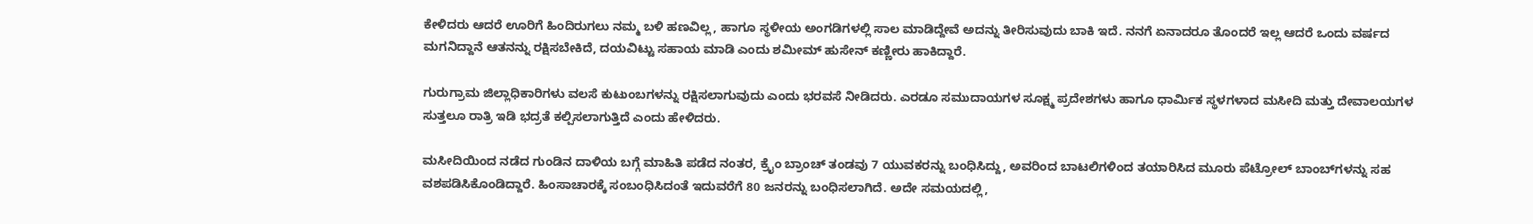ಕೇಳಿದರು ಆದರೆ ಊರಿಗೆ ಹಿಂದಿರುಗಲು ನಮ್ಮ ಬಳಿ ಹಣವಿಲ್ಲ, ಹಾಗೂ ಸ್ಥಳೀಯ ಅಂಗಡಿಗಳಲ್ಲಿ ಸಾಲ ಮಾಡಿದ್ದೇವೆ ಅದನ್ನು ತೀರಿಸುವುದು ಬಾಕಿ ಇದೆ. ನನಗೆ ಏನಾದರೂ ತೊಂದರೆ ಇಲ್ಲ ಆದರೆ ಒಂದು ವರ್ಷದ ಮಗನಿದ್ದಾನೆ ಆತನನ್ನು ರಕ್ಷಿಸಬೇಕಿದೆ, ದಯವಿಟ್ಟು ಸಹಾಯ ಮಾಡಿ ಎಂದು ಶಮೀಮ್ ಹುಸೇನ್ ಕಣ್ಣೀರು ಹಾಕಿದ್ದಾರೆ.

ಗುರುಗ್ರಾಮ ಜಿಲ್ಲಾಧಿಕಾರಿಗಳು ವಲಸೆ ಕುಟುಂಬಗಳನ್ನು ರಕ್ಷಿಸಲಾಗುವುದು ಎಂದು ಭರವಸೆ ನೀಡಿದರು. ಎರಡೂ ಸಮುದಾಯಗಳ ಸೂಕ್ಷ್ಮ ಪ್ರದೇಶಗಳು ಹಾಗೂ ಧಾರ್ಮಿಕ ಸ್ಥಳಗಳಾದ ಮಸೀದಿ ಮತ್ತು ದೇವಾಲಯಗಳ ಸುತ್ತಲೂ ರಾತ್ರಿ ಇಡಿ ಭದ್ರತೆ ಕಲ್ಪಿಸಲಾಗುತ್ತಿದೆ ಎಂದು ಹೇಳಿದರು.

ಮಸೀದಿಯಿಂದ ನಡೆದ ಗುಂಡಿನ ದಾಳಿಯ ಬಗ್ಗೆ ಮಾಹಿತಿ ಪಡೆದ ನಂತರ, ಕ್ರೈಂ ಬ್ರಾಂಚ್ ತಂಡವು 7 ಯುವಕರನ್ನು ಬಂಧಿಸಿದ್ದು, ಅವರಿಂದ ಬಾಟಲಿಗಳಿಂದ ತಯಾರಿಸಿದ ಮೂರು ಪೆಟ್ರೋಲ್ ಬಾಂಬ್‌ಗಳನ್ನು ಸಹ ವಶಪಡಿಸಿಕೊಂಡಿದ್ದಾರೆ. ಹಿಂಸಾಚಾರಕ್ಕೆ ಸಂಬಂಧಿಸಿದಂತೆ ಇದುವರೆಗೆ 80 ಜನರನ್ನು ಬಂಧಿಸಲಾಗಿದೆ. ಅದೇ ಸಮಯದಲ್ಲಿ,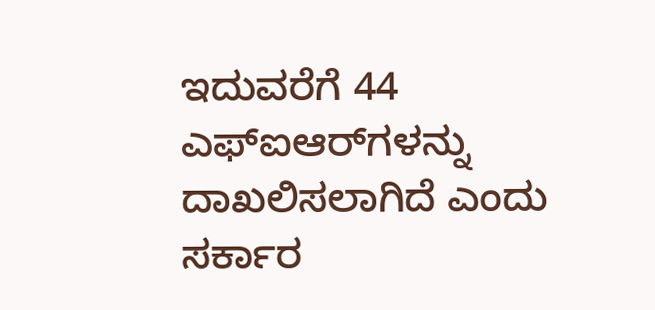ಇದುವರೆಗೆ 44 ಎಫ್‌ಐಆರ್‌ಗಳನ್ನು ದಾಖಲಿಸಲಾಗಿದೆ ಎಂದು ಸರ್ಕಾರ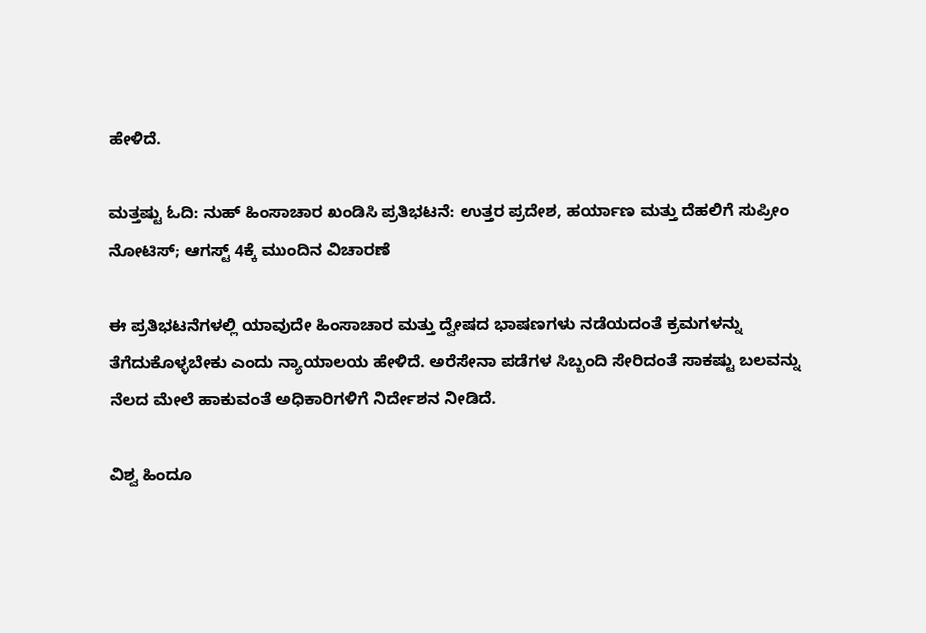ಹೇಳಿದೆ.

ಮತ್ತಷ್ಟು ಓದಿ: ನುಹ್ ಹಿಂಸಾಚಾರ ಖಂಡಿಸಿ ಪ್ರತಿಭಟನೆ: ಉತ್ತರ ಪ್ರದೇಶ, ಹರ್ಯಾಣ ಮತ್ತು ದೆಹಲಿಗೆ ಸುಪ್ರೀಂ ನೋಟಿಸ್; ಆಗಸ್ಟ್ 4ಕ್ಕೆ ಮುಂದಿನ ವಿಚಾರಣೆ

ಈ ಪ್ರತಿಭಟನೆಗಳಲ್ಲಿ ಯಾವುದೇ ಹಿಂಸಾಚಾರ ಮತ್ತು ದ್ವೇಷದ ಭಾಷಣಗಳು ನಡೆಯದಂತೆ ಕ್ರಮಗಳನ್ನು ತೆಗೆದುಕೊಳ್ಳಬೇಕು ಎಂದು ನ್ಯಾಯಾಲಯ ಹೇಳಿದೆ. ಅರೆಸೇನಾ ಪಡೆಗಳ ಸಿಬ್ಬಂದಿ ಸೇರಿದಂತೆ ಸಾಕಷ್ಟು ಬಲವನ್ನು ನೆಲದ ಮೇಲೆ ಹಾಕುವಂತೆ ಅಧಿಕಾರಿಗಳಿಗೆ ನಿರ್ದೇಶನ ನೀಡಿದೆ.

ವಿಶ್ವ ಹಿಂದೂ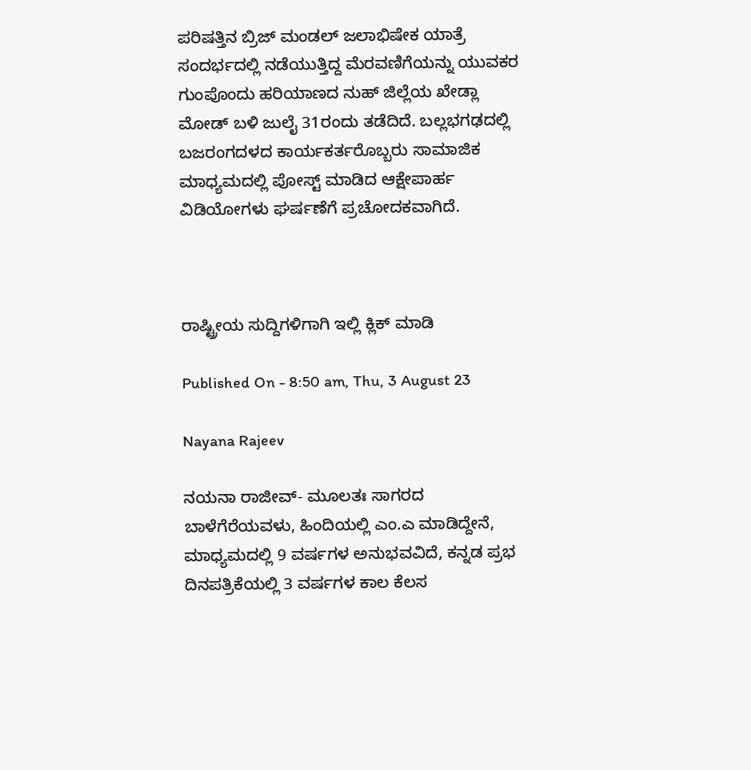ಪರಿಷತ್ತಿನ ಬ್ರಿಜ್ ಮಂಡಲ್ ಜಲಾಭಿಷೇಕ ಯಾತ್ರೆ ಸಂದರ್ಭದಲ್ಲಿ ನಡೆಯುತ್ತಿದ್ದ ಮೆರವಣಿಗೆಯನ್ನು ಯುವಕರ ಗುಂಪೊಂದು ಹರಿಯಾಣದ ನುಹ್ ಜಿಲ್ಲೆಯ ಖೇಡ್ಲಾ ಮೋಡ್ ಬಳಿ ಜುಲೈ 31ರಂದು ತಡೆದಿದೆ. ಬಲ್ಲಭಗಢದಲ್ಲಿ ಬಜರಂಗದಳದ ಕಾರ್ಯಕರ್ತರೊಬ್ಬರು ಸಾಮಾಜಿಕ ಮಾಧ್ಯಮದಲ್ಲಿ ಪೋಸ್ಟ್ ಮಾಡಿದ ಆಕ್ಷೇಪಾರ್ಹ ವಿಡಿಯೋಗಳು ಘರ್ಷಣೆಗೆ ಪ್ರಚೋದಕವಾಗಿದೆ.



ರಾಷ್ಟ್ರೀಯ ಸುದ್ದಿಗಳಿಗಾಗಿ ಇಲ್ಲಿ ಕ್ಲಿಕ್ ಮಾಡಿ

Published On - 8:50 am, Thu, 3 August 23

Nayana Rajeev

ನಯನಾ ರಾಜೀವ್- ಮೂಲತಃ ಸಾಗರದ ಬಾಳೆಗೆರೆಯವಳು, ಹಿಂದಿಯಲ್ಲಿ ಎಂ.ಎ ಮಾಡಿದ್ದೇನೆ, ಮಾಧ್ಯಮದಲ್ಲಿ 9 ವರ್ಷಗಳ ಅನುಭವವಿದೆ, ಕನ್ನಡ ಪ್ರಭ ದಿನಪತ್ರಿಕೆಯಲ್ಲಿ 3 ವರ್ಷಗಳ ಕಾಲ ಕೆಲಸ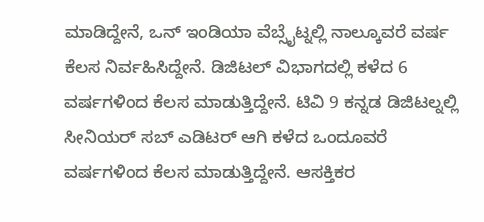ಮಾಡಿದ್ದೇನೆ, ಒನ್ ಇಂಡಿಯಾ ವೆಬ್ಸೈಟ್ನಲ್ಲಿ ನಾಲ್ಕೂವರೆ ವರ್ಷ ಕೆಲಸ ನಿರ್ವಹಿಸಿದ್ದೇನೆ. ಡಿಜಿಟಲ್ ವಿಭಾಗದಲ್ಲಿ ಕಳೆದ 6 ವರ್ಷಗಳಿಂದ ಕೆಲಸ ಮಾಡುತ್ತಿದ್ದೇನೆ. ಟಿವಿ 9 ಕನ್ನಡ ಡಿಜಿಟಲ್ನಲ್ಲಿ ಸೀನಿಯರ್ ಸಬ್ ಎಡಿಟರ್ ಆಗಿ ಕಳೆದ ಒಂದೂವರೆ ವರ್ಷಗಳಿಂದ ಕೆಲಸ ಮಾಡುತ್ತಿದ್ದೇನೆ. ಆಸಕ್ತಿಕರ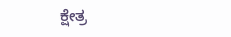ಕ್ಷೇತ್ರ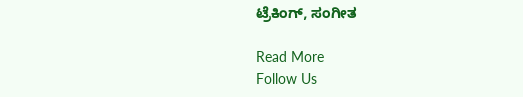ಟ್ರೆಕಿಂಗ್, ಸಂಗೀತ

Read More
Follow Us